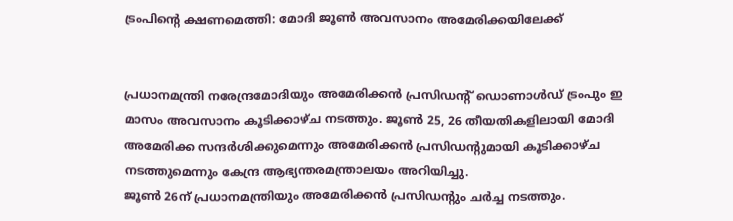ട്രംപിന്റെ ക്ഷണമെത്തി: മോദി ജൂണ്‍ അവസാനം അമേരിക്കയിലേക്ക്


പ്രധാനമന്ത്രി നരേന്ദ്രമോദിയും അമേരിക്കന്‍ പ്രസിഡന്റ് ഡൊണാള്‍ഡ് ട്രംപും ഇ മാസം അവസാനം കൂടിക്കാഴ്ച നടത്തും. ജൂണ്‍ 25, 26 തീയതികളിലായി മോദി അമേരിക്ക സന്ദര്‍ശിക്കുമെന്നും അമേരിക്കന്‍ പ്രസിഡന്റുമായി കൂടിക്കാഴ്ച നടത്തുമെന്നും കേന്ദ്ര ആഭ്യന്തരമന്ത്രാലയം അറിയിച്ചു.
ജൂണ്‍ 26ന് പ്രധാനമന്ത്രിയും അമേരിക്കന്‍ പ്രസിഡന്റും ചര്‍ച്ച നടത്തും.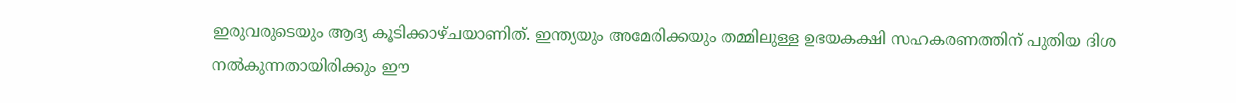ഇരുവരുടെയും ആദ്യ കൂടിക്കാഴ്ചയാണിത്. ഇന്ത്യയും അമേരിക്കയും തമ്മിലുള്ള ഉഭയകക്ഷി സഹകരണത്തിന് പുതിയ ദിശ നല്‍കുന്നതായിരിക്കും ഈ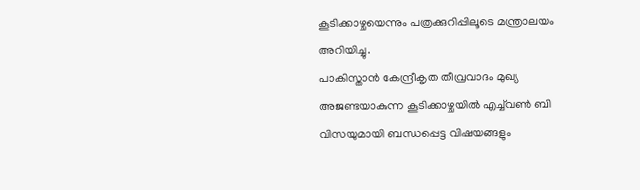കൂടിക്കാഴ്ചയെന്നും പത്രക്കുറിപ്പിലൂടെ മന്ത്രാലയം അറിയിച്ചു.
പാകിസ്താന്‍ കേന്ദ്രീകൃത തീവ്രവാദം മുഖ്യ അജണ്ടയാകുന്ന കൂടിക്കാഴ്ചയില്‍ എച്ച്‌വണ്‍ ബി വിസയുമായി ബന്ധപ്പെട്ട വിഷയങ്ങളും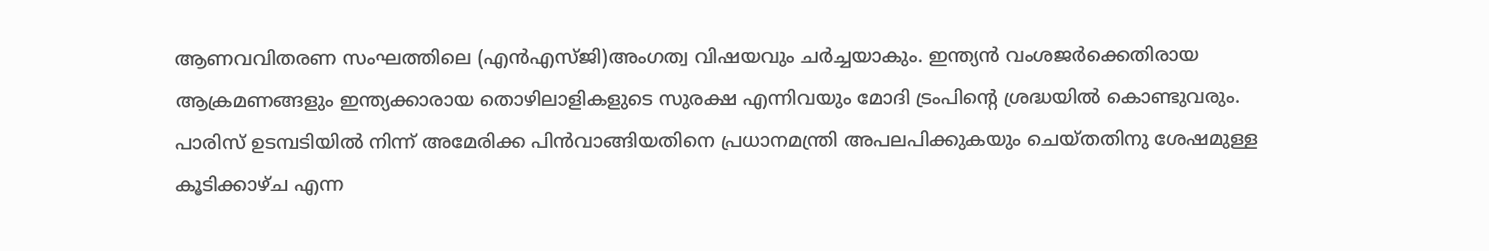ആണവവിതരണ സംഘത്തിലെ (എന്‍എസ്ജി)അംഗത്വ വിഷയവും ചര്‍ച്ചയാകും. ഇന്ത്യന്‍ വംശജര്‍ക്കെതിരായ ആക്രമണങ്ങളും ഇന്ത്യക്കാരായ തൊഴിലാളികളുടെ സുരക്ഷ എന്നിവയും മോദി ട്രംപിന്റെ ശ്രദ്ധയില്‍ കൊണ്ടുവരും.
പാരിസ് ഉടമ്പടിയില്‍ നിന്ന് അമേരിക്ക പിന്‍വാങ്ങിയതിനെ പ്രധാനമന്ത്രി അപലപിക്കുകയും ചെയ്തതിനു ശേഷമുള്ള കൂടിക്കാഴ്ച എന്ന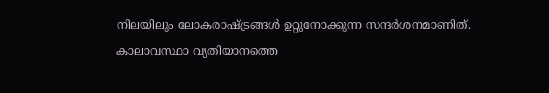നിലയിലും ലോകരാഷ്ട്രങ്ങള്‍ ഉറ്റുനോക്കുന്ന സന്ദര്‍ശനമാണിത്.
കാലാവസ്ഥാ വ്യതിയാനത്തെ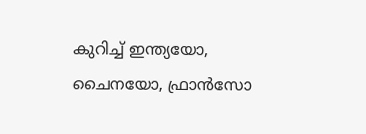കുറിച്ച് ഇന്ത്യയോ, ചൈനയോ, ഫ്രാന്‍സോ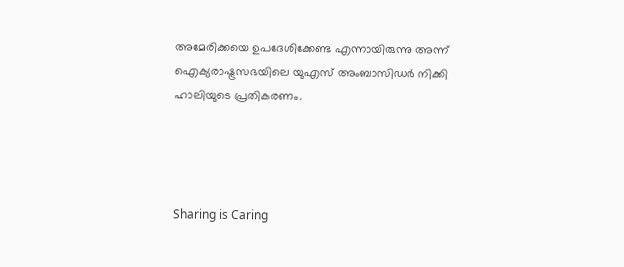അമേരിക്കയെ ഉപദേശിക്കേണ്ട എന്നായിരുന്നു അന്ന് ഐക്യരാഷ്ട്രസഭയിലെ യുഎസ് അംബാസിഡര്‍ നിക്കി ഹാലിയുടെ പ്രതികരണം.




Sharing is Caring